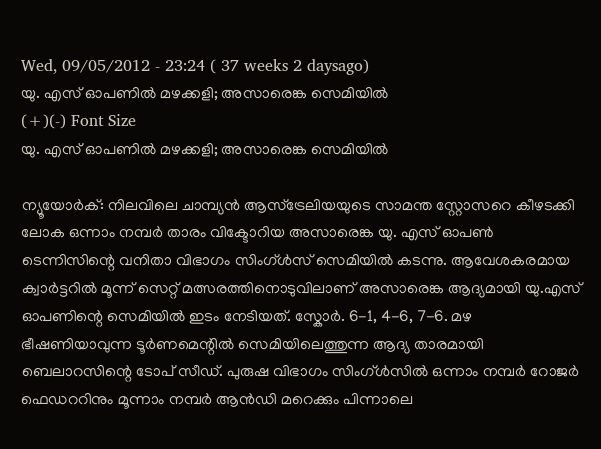Wed, 09/05/2012 - 23:24 ( 37 weeks 2 daysago)
യു. എസ് ഓപണില്‍ മഴക്കളി; അസാരെങ്ക സെമിയില്‍
(+)(-) Font Size
യു. എസ് ഓപണില്‍ മഴക്കളി; അസാരെങ്ക സെമിയില്‍

ന്യൂയോര്‍ക്: നിലവിലെ ചാമ്പ്യന്‍ ആസ്ട്രേലിയയുടെ സാമന്ത സ്റ്റോസറെ കീഴടക്കി ലോക ഒന്നാം നമ്പര്‍ താരം വിക്ടോറിയ അസാരെങ്ക യു. എസ് ഓപണ്‍ ടെന്നിസിന്റെ വനിതാ വിഭാഗം സിംഗ്ള്‍സ് സെമിയില്‍ കടന്നു. ആവേശകരമായ ക്വാര്‍ട്ടറില്‍ മൂന്ന് സെറ്റ് മത്സരത്തിനൊടുവിലാണ് അസാരെങ്ക ആദ്യമായി യു.എസ് ഓപണിന്റെ സെമിയില്‍ ഇടം നേടിയത്. സ്കോര്‍. 6-1, 4-6, 7-6. മഴ ഭീഷണിയാവുന്ന ടൂര്‍ണമെന്റില്‍ സെമിയിലെത്തുന്ന ആദ്യ താരമായി ബെലാറസിന്റെ ടോപ് സീഡ്. പുരുഷ വിഭാഗം സിംഗ്ള്‍സില്‍ ഒന്നാം നമ്പര്‍ റോജര്‍ ഫെഡററിനും മൂന്നാം നമ്പര്‍ ആന്‍ഡി മറെക്കും പിന്നാലെ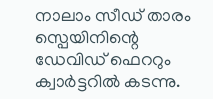നാലാം സീഡ് താരം സ്പെയിനിന്റെ ഡേവിഡ് ഫെററും ക്വാര്‍ട്ടറില്‍ കടന്നു.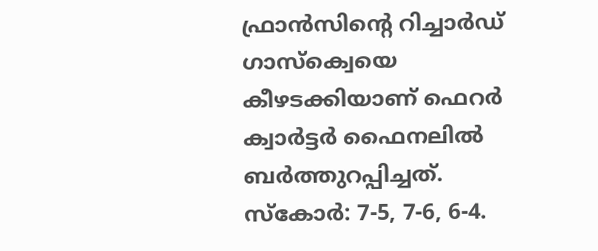ഫ്രാന്‍സിന്റെ റിച്ചാര്‍ഡ് ഗാസ്ക്വെയെ കീഴടക്കിയാണ് ഫെറര്‍ ക്വാര്‍ട്ടര്‍ ഫൈനലില്‍ ബര്‍ത്തുറപ്പിച്ചത്. സ്കോര്‍: 7-5, 7-6, 6-4.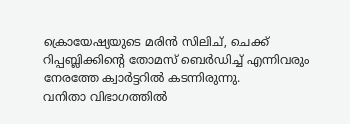ക്രൊയേഷ്യയുടെ മരിന്‍ സിലിച്, ചെക്ക് റിപ്പബ്ലിക്കിന്റെ തോമസ് ബെര്‍ഡിച്ച് എന്നിവരും നേരത്തേ ക്വാര്‍ട്ടറില്‍ കടന്നിരുന്നു.
വനിതാ വിഭാഗത്തില്‍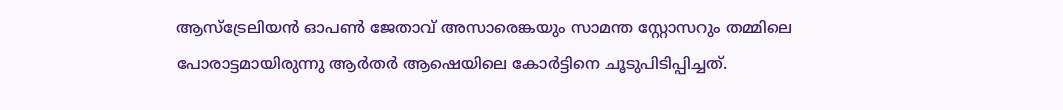ആസ്ട്രേലിയന്‍ ഓപണ്‍ ജേതാവ് അസാരെങ്കയും സാമന്ത സ്റ്റോസറും തമ്മിലെ പോരാട്ടമായിരുന്നു ആര്‍തര്‍ ആഷെയിലെ കോര്‍ട്ടിനെ ചൂടുപിടിപ്പിച്ചത്.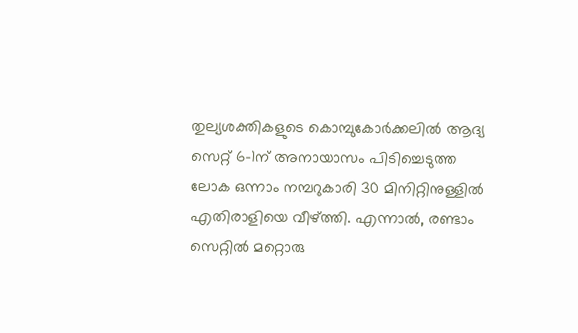തുല്യശക്തികളുടെ കൊമ്പുകോര്‍ക്കലില്‍ ആദ്യ സെറ്റ് 6-1ന് അനായാസം പിടിച്ചെടുത്ത ലോക ഒന്നാം നമ്പറുകാരി 30 മിനിറ്റിനുള്ളില്‍ എതിരാളിയെ വീഴ്ത്തി. എന്നാല്‍, രണ്ടാം സെറ്റില്‍ മറ്റൊരു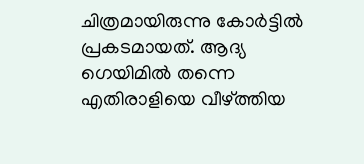ചിത്രമായിരുന്നു കോര്‍ട്ടില്‍ പ്രകടമായത്. ആദ്യ ഗെയിമില്‍ തന്നെ എതിരാളിയെ വീഴ്ത്തിയ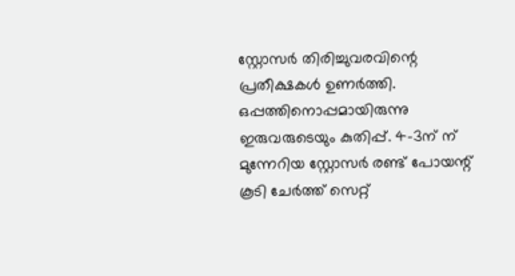സ്റ്റോസര്‍ തിരിച്ചുവരവിന്റെ പ്രതീക്ഷകള്‍ ഉണര്‍ത്തി. ഒപ്പത്തിനൊപ്പമായിരുന്നു ഇരുവരുടെയും കുതിപ്പ്. 4-3ന് ന് മുന്നേറിയ സ്റ്റോസര്‍ രണ്ട് പോയന്റ് കൂടി ചേര്‍ത്ത് സെറ്റ്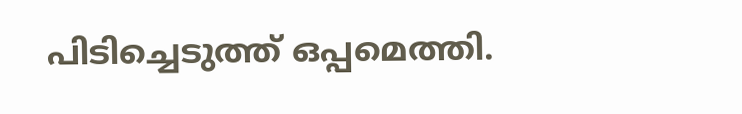പിടിച്ചെടുത്ത് ഒപ്പമെത്തി.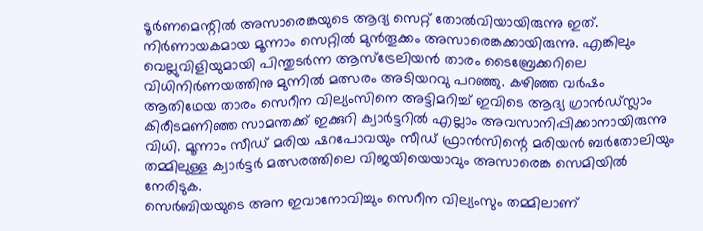ടൂര്‍ണമെന്റില്‍ അസാരെങ്കയുടെ ആദ്യ സെറ്റ് തോല്‍വിയായിരുന്നു ഇത്. നിര്‍ണായകമായ മൂന്നാം സെറ്റില്‍ മുന്‍തൂക്കം അസാരെങ്കക്കായിരുന്നു. എങ്കിലും വെല്ലുവിളിയുമായി പിന്തുടര്‍ന്ന ആസ്ട്രേലിയന്‍ താരം ടൈബ്രേക്കറിലെ വിധിനിര്‍ണയത്തിനു മുന്നില്‍ മത്സരം അടിയറവു പറഞ്ഞു. കഴിഞ്ഞ വര്‍ഷം ആതിഥേയ താരം സെറീന വില്യംസിനെ അട്ടിമറിച്ച് ഇവിടെ ആദ്യ ഗ്രാന്‍ഡ്സ്ലാം കിരീടമണിഞ്ഞ സാമന്തക്ക് ഇക്കുറി ക്വാര്‍ട്ടറില്‍ എല്ലാം അവസാനിപ്പിക്കാനായിരുന്നു വിധി. മൂന്നാം സീഡ് മരിയ ഷറപോവയും സീഡ് ഫ്രാന്‍സിന്റെ മരിയന്‍ ബര്‍തോലിയും തമ്മിലുള്ള ക്വാര്‍ട്ടര്‍ മത്സരത്തിലെ വിജയിയെയാവും അസാരെങ്ക സെമിയില്‍ നേരിടുക.
സെര്‍ബിയയുടെ അന ഇവാനോവിച്ചും സെറീന വില്യംസും തമ്മിലാണ്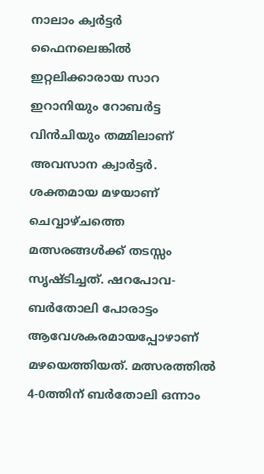നാലാം ക്വര്‍ട്ടര്‍ ഫൈനലെങ്കില്‍ ഇറ്റലിക്കാരായ സാറ ഇറാനിയും റോബര്‍ട്ട വിന്‍ചിയും തമ്മിലാണ് അവസാന ക്വാര്‍ട്ടര്‍. ശക്തമായ മഴയാണ് ചെവ്വാഴ്ചത്തെ മത്സരങ്ങള്‍ക്ക് തടസ്സം സൃഷ്ടിച്ചത്. ഷറപോവ-ബര്‍തോലി പോരാട്ടം ആവേശകരമായപ്പോഴാണ് മഴയെത്തിയത്. മത്സരത്തില്‍ 4-0ത്തിന് ബര്‍തോലി ഒന്നാം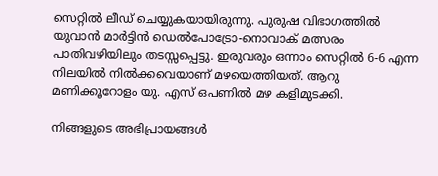സെറ്റില്‍ ലീഡ് ചെയ്യുകയായിരുന്നു. പുരുഷ വിഭാഗത്തില്‍ യുവാന്‍ മാര്‍ട്ടിന്‍ ഡെല്‍പോട്രോ-നൊവാക് മത്സരം പാതിവഴിയിലും തടസ്സപ്പെട്ടു. ഇരുവരും ഒന്നാം സെറ്റില്‍ 6-6 എന്ന നിലയില്‍ നില്‍ക്കവെയാണ് മഴയെത്തിയത്. ആറു മണിക്കൂറോളം യു. എസ് ഒപണില്‍ മഴ കളിമുടക്കി.

നിങ്ങളുടെ അഭിപ്രായങ്ങള്‍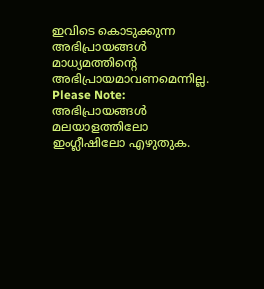ഇവിടെ കൊടുക്കുന്ന അഭിപ്രായങ്ങള്‍ മാധ്യമത്തിന്റെ അഭിപ്രായമാവണമെന്നില്ല.
Please Note:
അഭിപ്രായങ്ങള്‍ മലയാളത്തിലോ ഇംഗ്ലീഷിലോ എഴുതുക.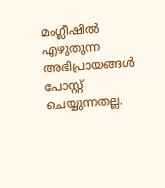മംഗ്ലീഷില്‍ എഴുതുന്ന അഭിപ്രായങ്ങള്‍ പോസ്റ്റ് ചെയ്യുന്നതല്ല.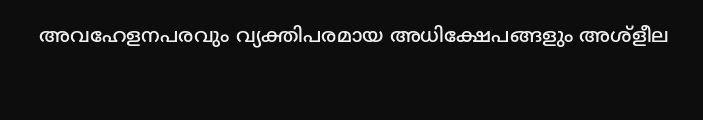അവഹേളനപരവും വ്യക്തിപരമായ അധിക്ഷേപങ്ങളും അശ്ളീല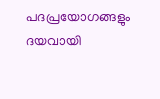പദപ്രയോഗങ്ങളും ദയവായി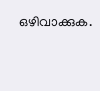ഒഴിവാക്കുക.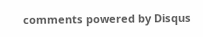comments powered by Disqus